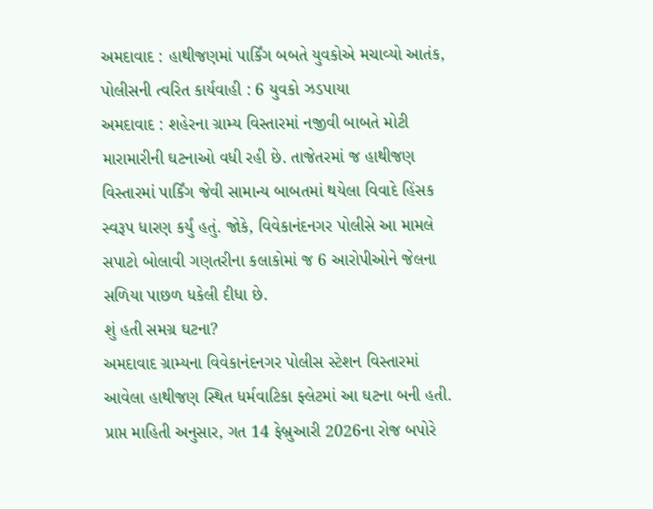અમદાવાદ : હાથીજણમાં પાર્કિંગ બબતે યુવકોએ મચાવ્યો આતંક, પોલીસની ત્વરિત કાર્યવાહી : 6 યુવકો ઝડપાયા
અમદાવાદ : શહેરના ગ્રામ્ય વિસ્તારમાં નજીવી બાબતે મોટી મારામારીની ઘટનાઓ વધી રહી છે. તાજેતરમાં જ હાથીજણ વિસ્તારમાં પાર્કિંગ જેવી સામાન્ય બાબતમાં થયેલા વિવાદે હિંસક સ્વરૂપ ધારણ કર્યું હતું. જોકે, વિવેકાનંદનગર પોલીસે આ મામલે સપાટો બોલાવી ગણતરીના કલાકોમાં જ 6 આરોપીઓને જેલના સળિયા પાછળ ધકેલી દીધા છે.
શું હતી સમગ્ર ઘટના?
અમદાવાદ ગ્રામ્યના વિવેકાનંદનગર પોલીસ સ્ટેશન વિસ્તારમાં આવેલા હાથીજણ સ્થિત ધર્મવાટિકા ફ્લેટમાં આ ઘટના બની હતી. પ્રાપ્ત માહિતી અનુસાર, ગત 14 ફેબ્રુઆરી 2026ના રોજ બપોરે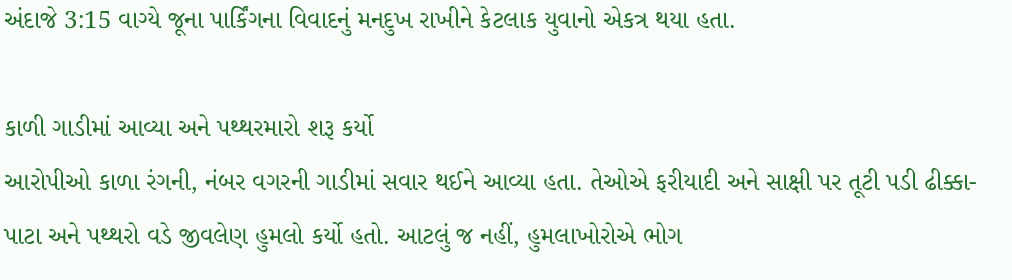અંદાજે 3:15 વાગ્યે જૂના પાર્કિંગના વિવાદનું મનદુખ રાખીને કેટલાક યુવાનો એકત્ર થયા હતા.

કાળી ગાડીમાં આવ્યા અને પથ્થરમારો શરૂ કર્યો
આરોપીઓ કાળા રંગની, નંબર વગરની ગાડીમાં સવાર થઈને આવ્યા હતા. તેઓએ ફરીયાદી અને સાક્ષી પર તૂટી પડી ઢીક્કા-પાટા અને પથ્થરો વડે જીવલેણ હુમલો કર્યો હતો. આટલું જ નહીં, હુમલાખોરોએ ભોગ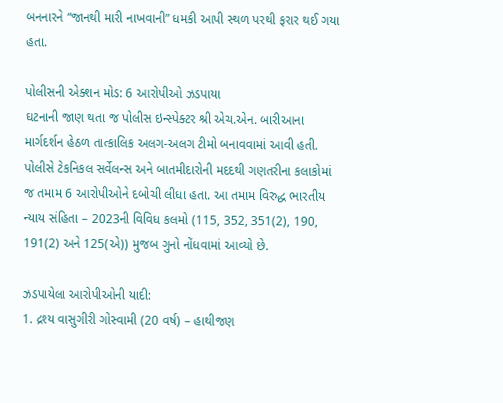બનનારને “જાનથી મારી નાખવાની” ધમકી આપી સ્થળ પરથી ફરાર થઈ ગયા હતા.

પોલીસની એક્શન મોડ: 6 આરોપીઓ ઝડપાયા
ઘટનાની જાણ થતા જ પોલીસ ઇન્સ્પેક્ટર શ્રી એચ.એન. બારીઆના માર્ગદર્શન હેઠળ તાત્કાલિક અલગ-અલગ ટીમો બનાવવામાં આવી હતી. પોલીસે ટેકનિકલ સર્વેલન્સ અને બાતમીદારોની મદદથી ગણતરીના કલાકોમાં જ તમામ 6 આરોપીઓને દબોચી લીધા હતા. આ તમામ વિરુદ્ધ ભારતીય ન્યાય સંહિતા – 2023ની વિવિધ કલમો (115, 352, 351(2), 190, 191(2) અને 125(એ)) મુજબ ગુનો નોંધવામાં આવ્યો છે.

ઝડપાયેલા આરોપીઓની યાદી:
1. દ્રશ્ય વાસુગીરી ગોસ્વામી (20 વર્ષ) – હાથીજણ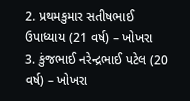2. પ્રથમકુમાર સતીષભાઈ ઉપાધ્યાય (21 વર્ષ) – ખોખરા
3. કુંજભાઈ નરેન્દ્રભાઈ પટેલ (20 વર્ષ) – ખોખરા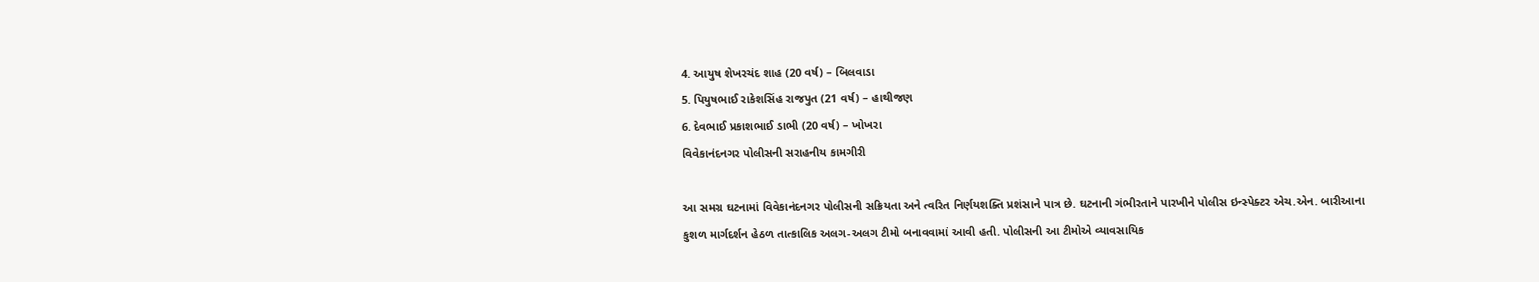4. આયુષ શેખરચંદ શાહ (20 વર્ષ) – બિલવાડા
5. પિયુષભાઈ રાકેશસિંહ રાજપુત (21 વર્ષ) – હાથીજણ
6. દેવભાઈ પ્રકાશભાઈ ડાભી (20 વર્ષ) – ખોખરા
વિવેકાનંદનગર પોલીસની સરાહનીય કામગીરી

આ સમગ્ર ઘટનામાં વિવેકાનંદનગર પોલીસની સક્રિયતા અને ત્વરિત નિર્ણયશક્તિ પ્રશંસાને પાત્ર છે. ઘટનાની ગંભીરતાને પારખીને પોલીસ ઇન્સ્પેક્ટર એચ.એન. બારીઆના કુશળ માર્ગદર્શન હેઠળ તાત્કાલિક અલગ-અલગ ટીમો બનાવવામાં આવી હતી. પોલીસની આ ટીમોએ વ્યાવસાયિક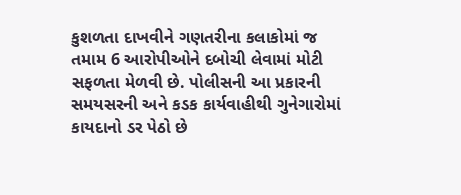કુશળતા દાખવીને ગણતરીના કલાકોમાં જ તમામ 6 આરોપીઓને દબોચી લેવામાં મોટી સફળતા મેળવી છે. પોલીસની આ પ્રકારની સમયસરની અને કડક કાર્યવાહીથી ગુનેગારોમાં કાયદાનો ડર પેઠો છે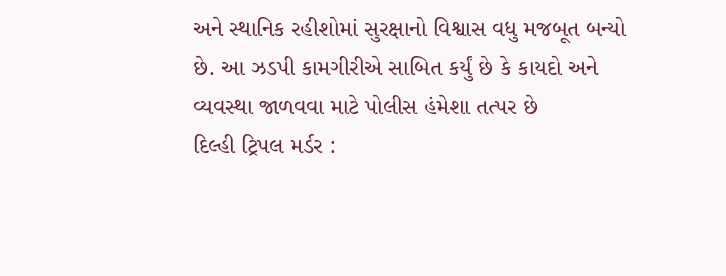અને સ્થાનિક રહીશોમાં સુરક્ષાનો વિશ્વાસ વધુ મજબૂત બન્યો છે. આ ઝડપી કામગીરીએ સાબિત કર્યું છે કે કાયદો અને વ્યવસ્થા જાળવવા માટે પોલીસ હંમેશા તત્પર છે
દિલ્હી ટ્રિપલ મર્ડર :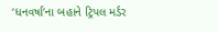‘ધનવર્ષા’ના બહાને ટ્રિપલ મર્ડર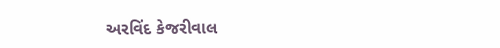અરવિંદ કેજરીવાલ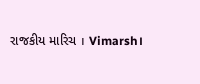રાજકીય મારિચ । Vimarsh।